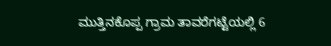ಮುತ್ತಿನಕೊಪ್ಪ ಗ್ರಾಮ ತಾವರೆಗಟ್ಟೆಯಲ್ಲಿ 6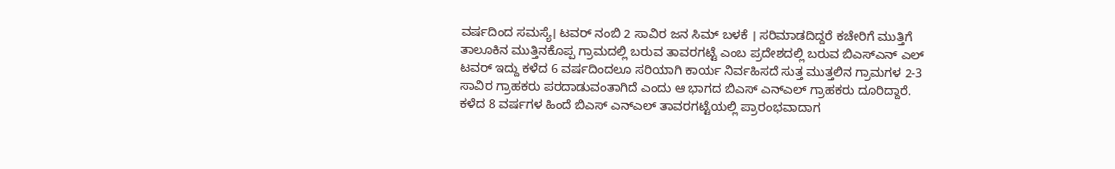ವರ್ಷದಿಂದ ಸಮಸ್ಯೆ। ಟವರ್ ನಂಬಿ 2 ಸಾವಿರ ಜನ ಸಿಮ್ ಬಳಕೆ । ಸರಿಮಾಡದಿದ್ದರೆ ಕಚೇರಿಗೆ ಮುತ್ತಿಗೆ
ತಾಲೂಕಿನ ಮುತ್ತಿನಕೊಪ್ಪ ಗ್ರಾಮದಲ್ಲಿ ಬರುವ ತಾವರಗಟ್ಟೆ ಎಂಬ ಪ್ರದೇಶದಲ್ಲಿ ಬರುವ ಬಿಎಸ್ಎನ್ ಎಲ್ ಟವರ್ ಇದ್ದು ಕಳೆದ 6 ವರ್ಷದಿಂದಲೂ ಸರಿಯಾಗಿ ಕಾರ್ಯ ನಿರ್ವಹಿಸದೆ ಸುತ್ತ ಮುತ್ತಲಿನ ಗ್ರಾಮಗಳ 2-3 ಸಾವಿರ ಗ್ರಾಹಕರು ಪರದಾಡುವಂತಾಗಿದೆ ಎಂದು ಆ ಭಾಗದ ಬಿಎಸ್ ಎನ್ಎಲ್ ಗ್ರಾಹಕರು ದೂರಿದ್ದಾರೆ.
ಕಳೆದ 8 ವರ್ಷಗಳ ಹಿಂದೆ ಬಿಎಸ್ ಎನ್ಎಲ್ ತಾವರಗಟ್ಟೆಯಲ್ಲಿ ಪ್ರಾರಂಭವಾದಾಗ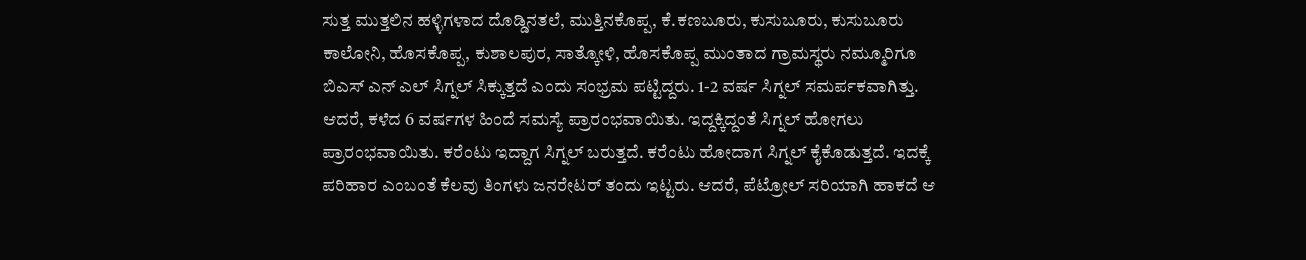ಸುತ್ತ ಮುತ್ತಲಿನ ಹಳ್ಳಿಗಳಾದ ದೊಡ್ಡಿನತಲೆ, ಮುತ್ತಿನಕೊಪ್ಪ, ಕೆ.ಕಣಬೂರು, ಕುಸುಬೂರು, ಕುಸುಬೂರು ಕಾಲೋನಿ, ಹೊಸಕೊಪ್ಪ, ಕುಶಾಲಪುರ, ಸಾತ್ಕೋಳಿ, ಹೊಸಕೊಪ್ಪ ಮುಂತಾದ ಗ್ರಾಮಸ್ಥರು ನಮ್ಮೂರಿಗೂ ಬಿಎಸ್ ಎನ್ ಎಲ್ ಸಿಗ್ನಲ್ ಸಿಕ್ಕುತ್ತದೆ ಎಂದು ಸಂಭ್ರಮ ಪಟ್ಟಿದ್ದರು. 1-2 ವರ್ಷ ಸಿಗ್ನಲ್ ಸಮರ್ಪಕವಾಗಿತ್ತು. ಆದರೆ, ಕಳೆದ 6 ವರ್ಷಗಳ ಹಿಂದೆ ಸಮಸ್ಯೆ ಪ್ರಾರಂಭವಾಯಿತು. ಇದ್ದಕ್ಕಿದ್ದಂತೆ ಸಿಗ್ನಲ್ ಹೋಗಲು ಪ್ರಾರಂಭವಾಯಿತು. ಕರೆಂಟು ಇದ್ದಾಗ ಸಿಗ್ನಲ್ ಬರುತ್ತದೆ. ಕರೆಂಟು ಹೋದಾಗ ಸಿಗ್ನಲ್ ಕೈಕೊಡುತ್ತದೆ. ಇದಕ್ಕೆ ಪರಿಹಾರ ಎಂಬಂತೆ ಕೆಲವು ತಿಂಗಳು ಜನರೇಟರ್ ತಂದು ಇಟ್ಟರು. ಆದರೆ, ಪೆಟ್ರೋಲ್ ಸರಿಯಾಗಿ ಹಾಕದೆ ಆ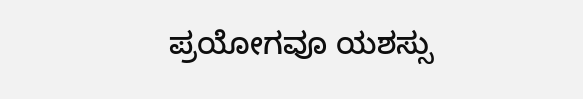ಪ್ರಯೋಗವೂ ಯಶಸ್ಸು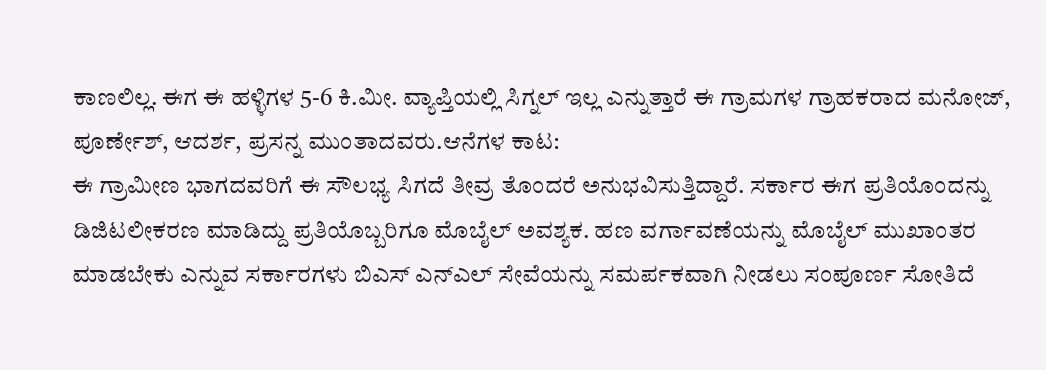ಕಾಣಲಿಲ್ಲ. ಈಗ ಈ ಹಳ್ಳಿಗಳ 5-6 ಕಿ.ಮೀ. ವ್ಯಾಪ್ತಿಯಲ್ಲಿ ಸಿಗ್ನಲ್ ಇಲ್ಲ ಎನ್ನುತ್ತಾರೆ ಈ ಗ್ರಾಮಗಳ ಗ್ರಾಹಕರಾದ ಮನೋಜ್, ಪೂರ್ಣೇಶ್, ಆದರ್ಶ, ಪ್ರಸನ್ನ ಮುಂತಾದವರು.ಆನೆಗಳ ಕಾಟ:
ಈ ಗ್ರಾಮೀಣ ಭಾಗದವರಿಗೆ ಈ ಸೌಲಭ್ಯ ಸಿಗದೆ ತೀವ್ರ ತೊಂದರೆ ಅನುಭವಿಸುತ್ತಿದ್ದಾರೆ. ಸರ್ಕಾರ ಈಗ ಪ್ರತಿಯೊಂದನ್ನು ಡಿಜಿಟಲೀಕರಣ ಮಾಡಿದ್ದು ಪ್ರತಿಯೊಬ್ಬರಿಗೂ ಮೊಬೈಲ್ ಅವಶ್ಯಕ. ಹಣ ವರ್ಗಾವಣೆಯನ್ನು ಮೊಬೈಲ್ ಮುಖಾಂತರ ಮಾಡಬೇಕು ಎನ್ನುವ ಸರ್ಕಾರಗಳು ಬಿಎಸ್ ಎನ್ಎಲ್ ಸೇವೆಯನ್ನು ಸಮರ್ಪಕವಾಗಿ ನೀಡಲು ಸಂಪೂರ್ಣ ಸೋತಿದೆ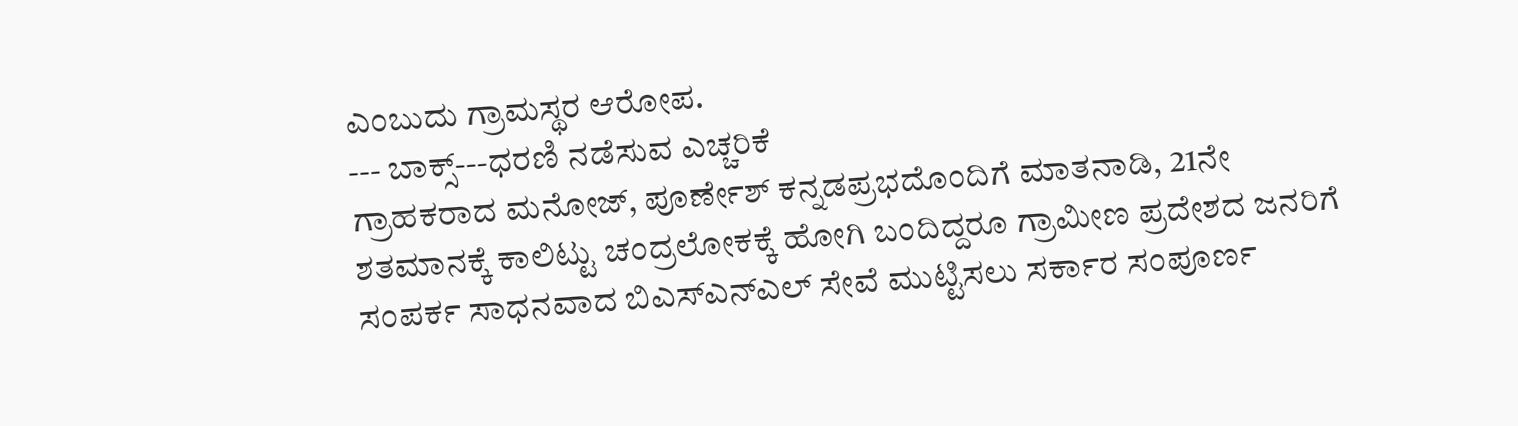ಎಂಬುದು ಗ್ರಾಮಸ್ಥರ ಆರೋಪ.
--- ಬಾಕ್ಸ್---ಧರಣಿ ನಡೆಸುವ ಎಚ್ಚರಿಕೆ
ಗ್ರಾಹಕರಾದ ಮನೋಜ್, ಪೂರ್ಣೇಶ್ ಕನ್ನಡಪ್ರಭದೊಂದಿಗೆ ಮಾತನಾಡಿ, 21ನೇ ಶತಮಾನಕ್ಕೆ ಕಾಲಿಟ್ಟು ಚಂದ್ರಲೋಕಕ್ಕೆ ಹೋಗಿ ಬಂದಿದ್ದರೂ ಗ್ರಾಮೀಣ ಪ್ರದೇಶದ ಜನರಿಗೆ ಸಂಪರ್ಕ ಸಾಧನವಾದ ಬಿಎಸ್ಎನ್ಎಲ್ ಸೇವೆ ಮುಟ್ಟಿಸಲು ಸರ್ಕಾರ ಸಂಪೂರ್ಣ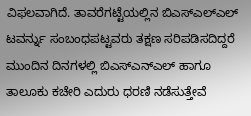ವಿಫಲವಾಗಿದೆ. ತಾವರೆಗಟ್ಟೆಯಲ್ಲಿನ ಬಿಎಸ್ಎಲ್ಎಲ್ ಟವರ್ನ್ನು ಸಂಬಂಧಪಟ್ಟವರು ತಕ್ಷಣ ಸರಿಪಡಿಸದಿದ್ದರೆ ಮುಂದಿನ ದಿನಗಳಲ್ಲಿ ಬಿಎಸ್ಎನ್ಎಲ್ ಹಾಗೂ ತಾಲೂಕು ಕಚೇರಿ ಎದುರು ಧರಣಿ ನಡೆಸುತ್ತೇವೆ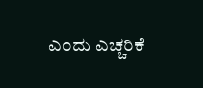ಎಂದು ಎಚ್ಚರಿಕೆ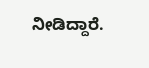ನೀಡಿದ್ದಾರೆ.